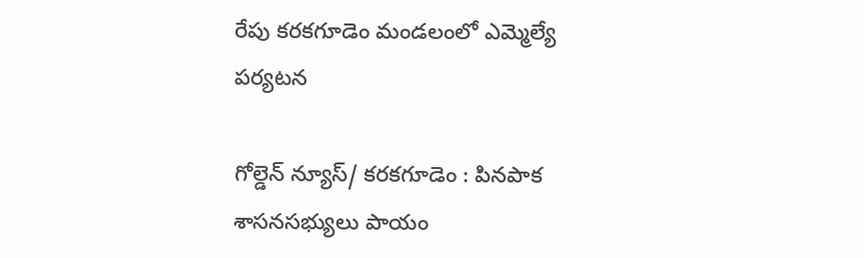రేపు కరకగూడెం మండలంలో ఎమ్మెల్యే పర్యటన

గోల్డెన్ న్యూస్/ కరకగూడెం : పినపాక శాసనసభ్యులు పాయం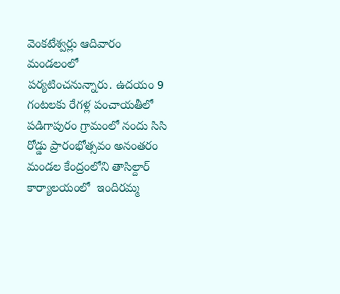వెంకటేశ్వర్లు ఆదివారం మండలంలో  పర్యటించనున్నారు. ఉదయం 9 గంటలకు రేగళ్ల పంచాయతీలో  పడిగాపురం గ్రామంలో నందు సిసి  రోడ్డు ప్రారంభోత్సవం అనంతరం  మండల కేంద్రంలోని తాసిల్దార్ కార్యాలయంలో  ఇందిరమ్మ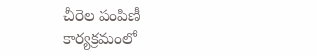చీరెల పంపిణీ  కార్యక్రమంలో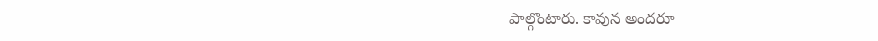పాల్గొంటారు. కావున అందరూ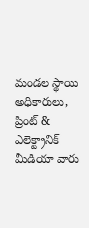మండల స్థాయి అధికారులు, ప్రింట్ & ఎలెక్ట్రానిక్ మీడియా వారు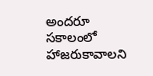అందరూ సకాలంలో హాజరుకావాలని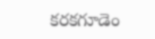కరకగూడెం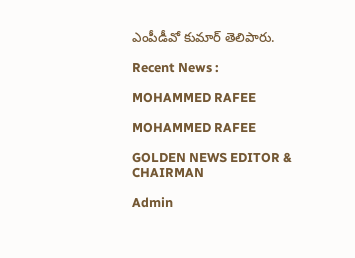ఎంపీడీవో కుమార్ తెలిపారు.

Recent News :

MOHAMMED RAFEE

MOHAMMED RAFEE

GOLDEN NEWS EDITOR & CHAIRMAN

Admin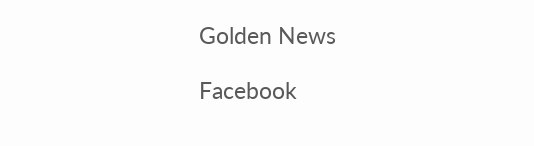Golden News

Facebook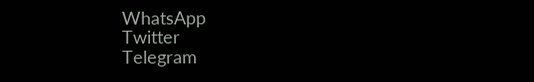WhatsApp
Twitter
Telegram